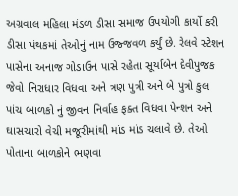અગ્રવાલ મહિલા મંડળ ડીસા સમાજ ઉપયોગી કાર્યો કરી ડીસા પંથકમાં તેઓનું નામ ઉજ્જવળ કર્યું છે. રેલવે સ્ટેશન પાસેના અનાજ ગોડાઉન પાસે રહેતા સૂર્યાબેન દેવીપુજક જેવો નિરાધાર વિધવા અને ત્રણ પુત્રી અને બે પુત્રો કુલ પાંચ બાળકો નું જીવન નિર્વાહ ફક્ત વિધવા પેન્શન અને ઘાસચારો વેચી મજૂરીમાંથી માંડ માંડ ચલાવે છે. તેઓ પોતાના બાળકોને ભણવા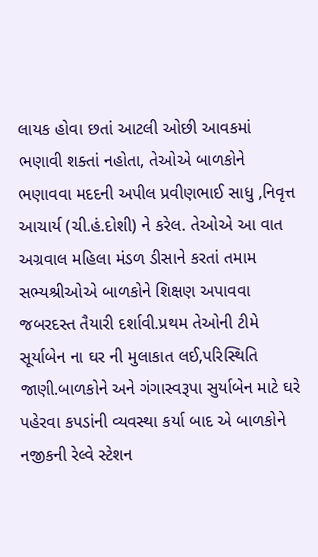લાયક હોવા છતાં આટલી ઓછી આવકમાં ભણાવી શક્તાં નહોતા, તેઓએ બાળકોને ભણાવવા મદદની અપીલ પ્રવીણભાઈ સાધુ ,નિવૃત્ત આચાર્ય (ચી.હં.દોશી) ને કરેલ. તેઓએ આ વાત અગ્રવાલ મહિલા મંડળ ડીસાને કરતાં તમામ સભ્યશ્રીઓએ બાળકોને શિક્ષણ અપાવવા જબરદસ્ત તૈયારી દર્શાવી.પ્રથમ તેઓની ટીમે સૂર્યાબેન ના ઘર ની મુલાકાત લઈ,પરિસ્થિતિ જાણી.બાળકોને અને ગંગાસ્વરૂપા સુર્યાબેન માટે ઘરે પહેરવા કપડાંની વ્યવસ્થા કર્યા બાદ એ બાળકોને નજીકની રેલ્વે સ્ટેશન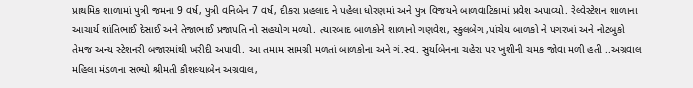પ્રાથમિક શાળામાં પુત્રી જમના 9 વર્ષ, પુત્રી વનિબેન 7 વર્ષ, દીકરા પ્રહલાદ ને પહેલા ધોરણમાં અને પુત્ર વિજયને બાળવાટિકામાં પ્રવેશ અપાવ્યો. રેલ્વેસ્ટેશન શાળાના આચાર્ય શાંતિભાઈ દેસાઈ અને તેજાભાઈ પ્રજાપતિ નો સહયોગ મળ્યો. ત્યારબાદ બાળકોને શાળાનો ગણવેશ, સ્કુલબેગ ,પાંચેય બાળકો ને પગરખાં અને નોટબુકો તેમજ અન્ય સ્ટેશનરી બજારમાંથી ખરીદી અપાવી. આ તમામ સામગ્રી મળતાં બાળકોના અને ગં.સ્વ. સુર્યાબેનના ચહેરા પર ખુશીની ચમક જોવા મળી હતી ..અગ્રવાલ મહિલા મંડળના સભ્યો શ્રીમતી કૌશલ્યાબેન અગ્રવાલ,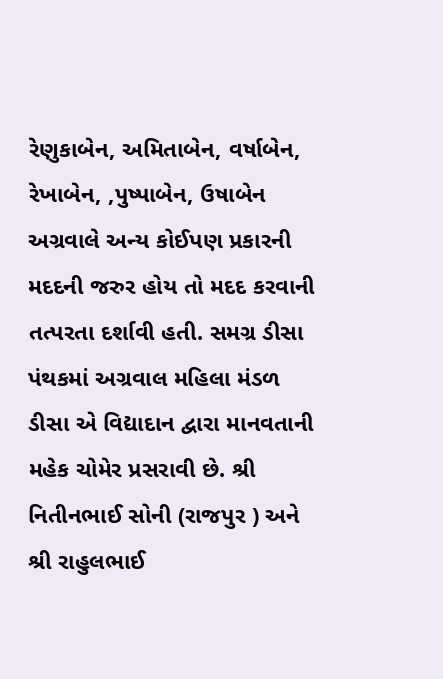રેણુકાબેન, અમિતાબેન, વર્ષાબેન, રેખાબેન, ,પુષ્પાબેન, ઉષાબેન અગ્રવાલે અન્ય કોઈપણ પ્રકારની મદદની જરુર હોય તો મદદ કરવાની તત્પરતા દર્શાવી હતી. સમગ્ર ડીસા પંથકમાં અગ્રવાલ મહિલા મંડળ ડીસા એ વિદ્યાદાન દ્વારા માનવતાની મહેક ચોમેર પ્રસરાવી છે. શ્રી નિતીનભાઈ સોની (રાજપુર ) અને શ્રી રાહુલભાઈ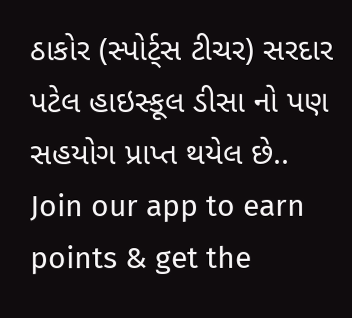ઠાકોર (સ્પોર્ટ્સ ટીચર) સરદાર પટેલ હાઇસ્કૂલ ડીસા નો પણ સહયોગ પ્રાપ્ત થયેલ છે..
Join our app to earn points & get the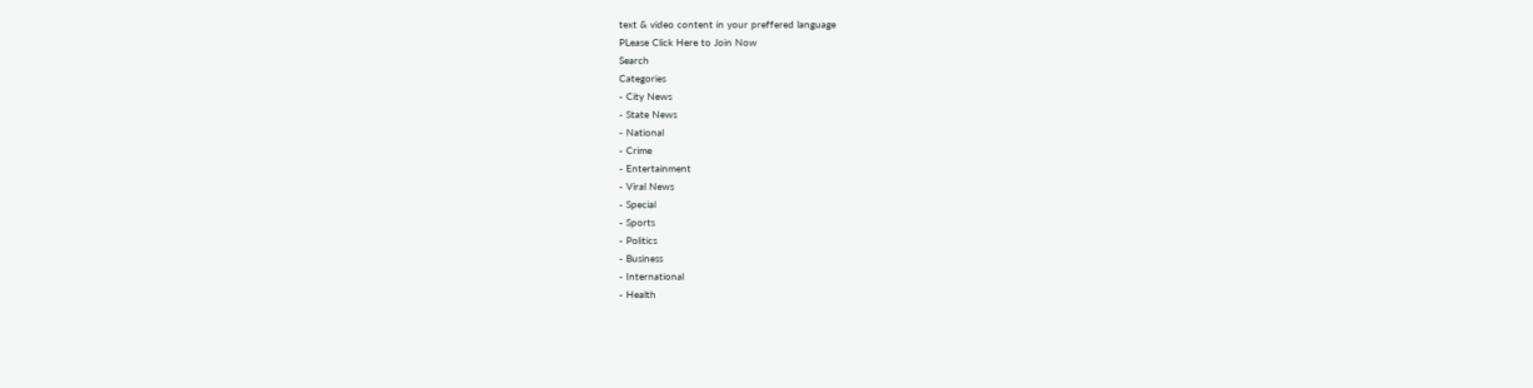text & video content in your preffered language
PLease Click Here to Join Now
Search
Categories
- City News
- State News
- National
- Crime
- Entertainment
- Viral News
- Special
- Sports
- Politics
- Business
- International
- Health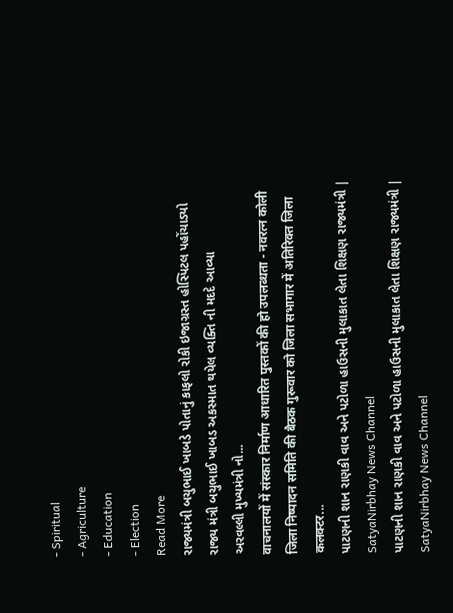- Spiritual
- Agriculture
- Education
- Election
Read More
રાજ્યમંત્રી બચુભાઈ ખાબડે પોતાનું કાફલો રોકી ઇજાગ્રસ્ત હોસ્પિટલ પહોંચાડ્યો
રાજ્ય મંત્રી બચુભાઈ ખાબડ અકસ્માત થયેલ વ્યક્તિ ની મદદે આવ્યા
અરવલ્લી મુખ્યમંત્રી નો...
वाचनालयों में संस्कार निर्माण आधारित पुस्तकों की हो उपलब्धता - नवरत्न कोली
जिला निष्पादन समिति की बैठक गुरूवार को जिला सभागार में अतिरिक्त जिला कलक्टर...
પાટણની શાન રાણકી વાવ અને પટોળા હાઉસની મુલાકાત લેતા શિક્ષણ રાજ્યમંત્રી | SatyaNirbhay News Channel
પાટણની શાન રાણકી વાવ અને પટોળા હાઉસની મુલાકાત લેતા શિક્ષણ રાજ્યમંત્રી | SatyaNirbhay News Channel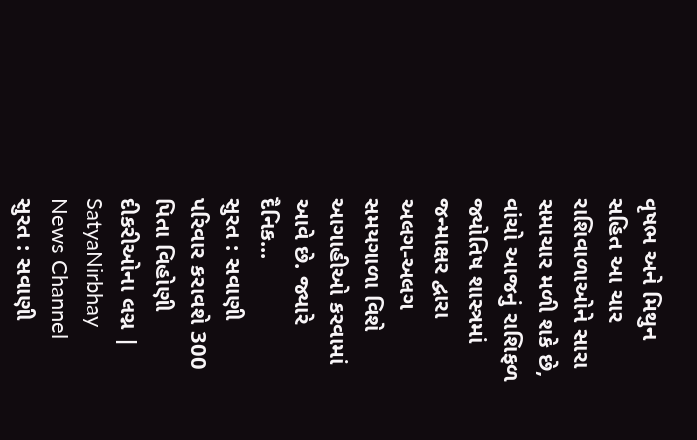વૃષભ અને મિથુન સહિત આ ચાર રાશિવાળાઓને સારા સમાચાર મળી શકે છે, વાંચો આજનું રાશિફળ
જ્યોતિષ શાસ્ત્રમાં જન્માક્ષર દ્વારા અલગ-અલગ સમયગાળા વિશે આગાહીઓ કરવામાં આવે છે. જ્યારે દૈનિક...
સુરત : સવાણી પરિવાર કરાવશે 300 પિતા વિહોણી દીકરીઓના લગ્ન | SatyaNirbhay News Channel
સુરત : સવાણી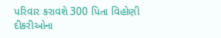પરિવાર કરાવશે 300 પિતા વિહોણી દીકરીઓના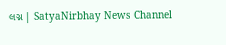લગ્ન | SatyaNirbhay News Channel